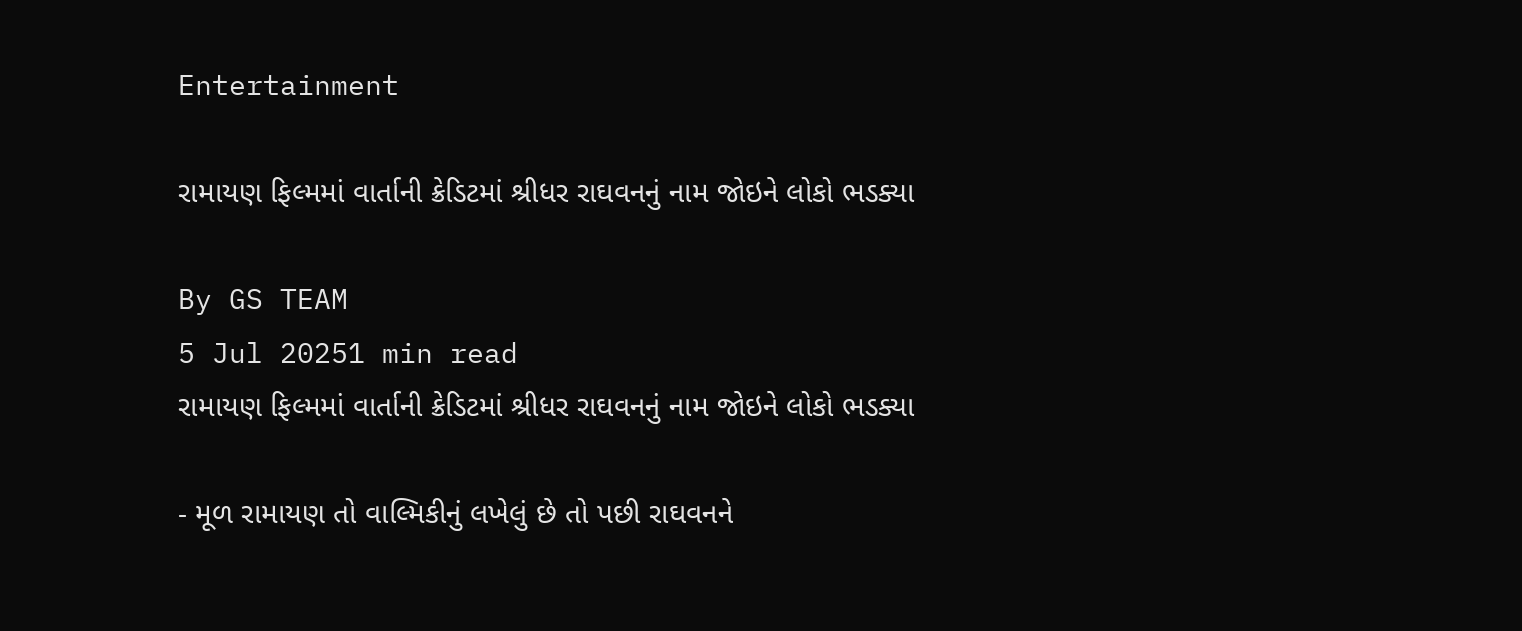Entertainment

રામાયણ ફિલ્મમાં વાર્તાની ક્રેડિટમાં શ્રીધર રાઘવનનું નામ જોઇને લોકો ભડક્યા

By GS TEAM
5 Jul 20251 min read
રામાયણ ફિલ્મમાં વાર્તાની ક્રેડિટમાં શ્રીધર રાઘવનનું નામ જોઇને લોકો ભડક્યા

- મૂળ રામાયણ તો વાલ્મિકીનું લખેલું છે તો પછી રાઘવનને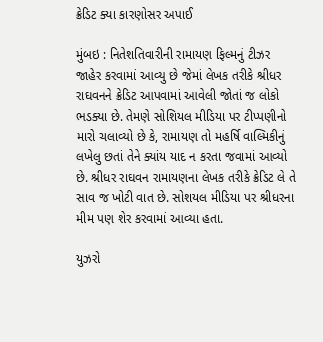ક્રેડિટ ક્યા કારણોસર અપાઈ

મુંબઇ : નિતેશતિવારીની રામાયણ ફિલ્મનું ટીઝર જાહેર કરવામાં આવ્યુ છે જેમાં લેખક તરીકે શ્રીધર રાઘવનને ક્રેડિટ આપવામાં આવેલી જોતાં જ લોકો ભડક્યા છે. તેમણે સોશિયલ મીડિયા પર ટીપ્પણીનો મારો ચલાવ્યો છે કે, રામાયણ તો મહર્ષિ વાલ્મિકીનું લખેલુ છતાં તેને ક્યાંય યાદ ન કરતા જવામાં આવ્યો છે. શ્રીધર રાઘવન રામાયણના લેખક તરીકે ક્રેડિટ લે તે સાવ જ ખોટી વાત છે. સોશયલ મીડિયા પર શ્રીધરના મીમ પણ શેર કરવામાં આવ્યા હતા.

યુઝરો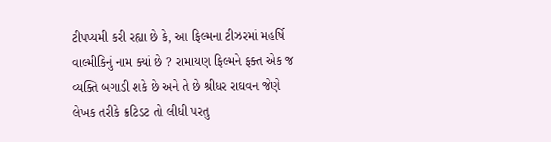ટીપપ્યમી કરી રહ્યા છે કે, આ ફિલ્મના ટીઝરમાં મહર્ષિ વાલ્મીકિનું નામ ક્યાં છે ? રામાયણ ફિલ્મને ફક્ત એક જ વ્યક્તિ બગાડી શકે છે અને તે છે શ્રીધર રાઘવન જેણે લેખક તરીકે ક્રટિડટ તો લીધી પરતુ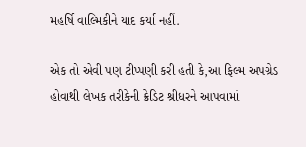મહર્ષિ વાલ્મિકીને યાદ કર્યા નહીં.

એક તો એવી પણ ટીપ્પણી કરી હતી કે,આ ફિલ્મ અપગ્રેડ હોવાથી લેખક તરીકેની ક્રેડિટ શ્રીધરને આપવામાં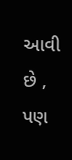આવી છે , પણ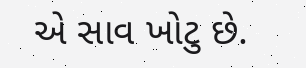એ સાવ ખોટુ છે.